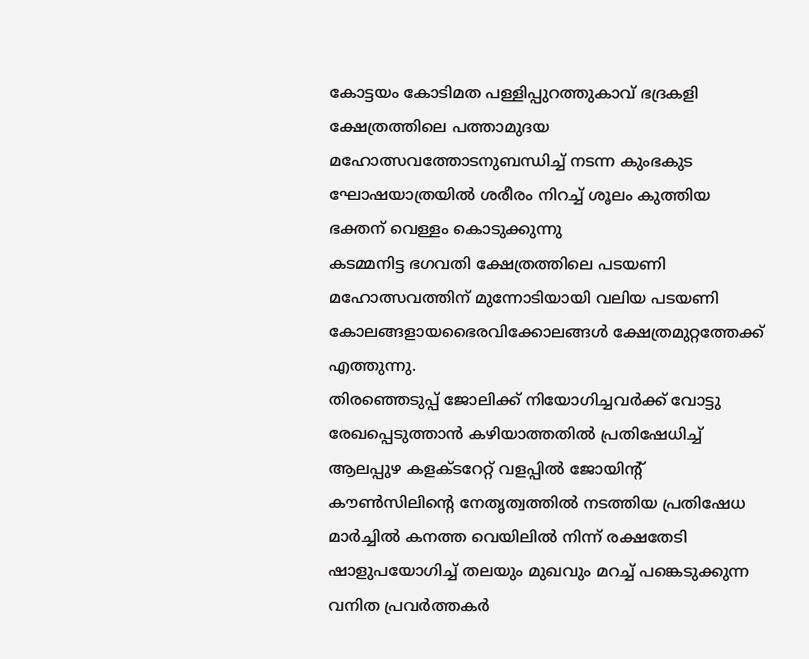കോട്ടയം കോടിമത പള്ളിപ്പുറത്തുകാവ് ഭദ്രകളി ക്ഷേത്രത്തിലെ പത്താമുദയ മഹോത്സവത്തോടനുബന്ധിച്ച് നടന്ന കുംഭകുട ഘോഷയാത്രയിൽ ശരീരം നിറച്ച് ശൂലം കുത്തിയ ഭക്തന് വെള്ളം കൊടുക്കുന്നു
കടമ്മനിട്ട ഭഗവതി ക്ഷേത്രത്തിലെ പടയണി മഹോത്സവത്തിന് മുന്നോടിയായി വലിയ പടയണി കോലങ്ങളായഭൈരവിക്കോലങ്ങൾ ക്ഷേത്രമുറ്റത്തേക്ക് എത്തുന്നു.
തിരഞ്ഞെടുപ്പ് ജോലിക്ക് നിയോഗിച്ചവർക്ക് വോട്ടു രേഖപ്പെടുത്താൻ കഴിയാത്തതിൽ പ്രതിഷേധിച്ച് ആലപ്പുഴ കളക്ട‌റേറ്റ് വളപ്പിൽ ജോയിൻ്റ് കൗൺസിലിൻ്റെ നേതൃത്വത്തിൽ നടത്തിയ പ്രതിഷേധ മാർച്ചിൽ കനത്ത വെയിലിൽ നിന്ന് രക്ഷതേടി ഷാളുപയോഗിച്ച് തലയും മുഖവും മറച്ച് പങ്കെടുക്കുന്ന വനിത പ്രവർത്തകർ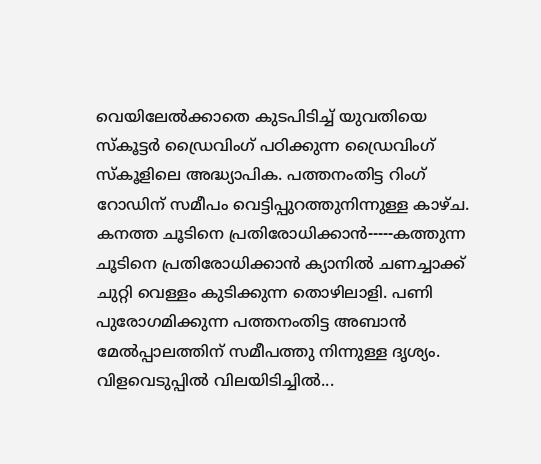വെയിലേൽക്കാതെ കുടപിടിച്ച് യുവതിയെ സ്‌കൂട്ടർ ഡ്രൈവിംഗ് പഠിക്കുന്ന ഡ്രൈവിംഗ് സ്കൂളിലെ അദ്ധ്യാപിക. പത്തനംതിട്ട റിംഗ് റോഡിന് സമീപം വെട്ടിപ്പുറത്തുനിന്നുള്ള കാഴ്ച.
കനത്ത ചൂടിനെ പ്രതിരോധിക്കാൻ-----കത്തുന്ന ചൂടിനെ പ്രതിരോധിക്കാൻ ക്യാനിൽ ചണച്ചാക്ക് ചുറ്റി വെള്ളം കുടിക്കുന്ന തൊഴിലാളി. പണി പുരോഗമിക്കുന്ന പത്തനംതിട്ട അബാൻ മേൽപ്പാലത്തിന് സമീപത്തു നിന്നുള്ള ദൃശ്യം.
വിളവെടുപ്പിൽ വിലയിടിച്ചിൽ...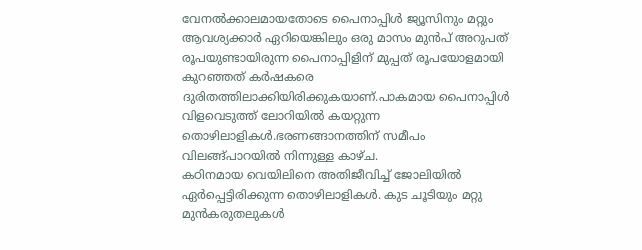വേനൽക്കാലമായതോടെ പൈനാപ്പിൾ ജ്യൂസിനും മറ്റും ആവശ്യക്കാർ ഏറിയെങ്കിലും ഒരു മാസം മുൻപ് അറുപത് രൂപയുണ്ടായിരുന്ന പൈനാപ്പിളിന് മുപ്പത് രൂപയോളമായി കുറഞ്ഞത് കർഷകരെ ദുരിതത്തിലാക്കിയിരിക്കുകയാണ്.പാകമായ പൈനാപ്പിൾ വിളവെടുത്ത് ലോറിയിൽ കയറ്റുന്ന തൊഴിലാളികൾ.ഭരണങ്ങാനത്തിന് സമീപം വിലങ്ങ്പാറയിൽ നിന്നുള്ള കാഴ്ച.
കഠിനമായ വെയിലിനെ അതിജീവിച്ച് ജോലിയിൽ ഏർപ്പെട്ടിരിക്കുന്ന തൊഴിലാളികൾ. കുട ചൂടിയും മറ്റു മുൻകരുതലുകൾ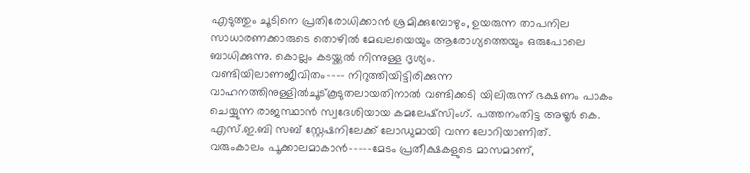എടുത്തും ചൂടിനെ പ്രതിരോധിക്കാൻ ശ്രമിക്കുമ്പോഴും, ഉയരുന്ന താപനില സാധാരണക്കാരുടെ തൊഴിൽ മേഖലയെയും ആരോഗ്യത്തെയും ഒരുപോലെ ബാധിക്കുന്നു. കൊല്ലം കടയ്ക്കൽ നിന്നുള്ള ദൃശ്യം.
വണ്ടിയിലാണജീവിതം---- നിറുത്തിയിട്ടിരിക്കുന്ന വാഹനത്തിനുള്ളിൽചൂട്കൂടുതലായതിനാൽ വണ്ടിക്കടി യിലിരുന്ന് ഭക്ഷണം പാകം ചെയ്യുന്ന രാജസ്ഥാൻ സ്വദേശിയായ കമലേഷ്‌സിംഗ്. പത്തനംതിട്ട അഴൂർ കെ. എസ്.ഇ.ബി സബ് സ്റ്റേഷനിലേക്ക് ലോഡുമായി വന്ന ലോറിയാണിത്.
വരുംകാലം പൂക്കാലമാകാൻ-----മേടം പ്രതീക്ഷകളുടെ മാസമാണ്,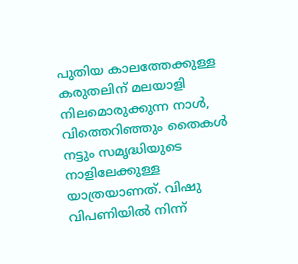പുതിയ കാലത്തേക്കുള്ള കരുതലിന് മലയാളി നിലമൊരുക്കുന്ന നാൾ, വിത്തെറിഞ്ഞും തൈകൾ നട്ടും സമൃദ്ധിയുടെ നാളിലേക്കുള്ള യാത്രയാണത്. വിഷു വിപണിയിൽ നിന്ന്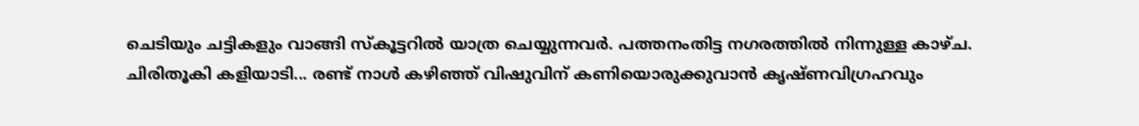ചെടിയും ചട്ടികളും വാങ്ങി സ്കൂട്ടറിൽ യാത്ര ചെയ്യുന്നവർ. പത്തനംതിട്ട നഗരത്തിൽ നിന്നുള്ള കാഴ്ച.
ചിരിതൂകി കളിയാടി... രണ്ട് നാൾ കഴിഞ്ഞ് വിഷുവിന് കണിയൊരുക്കുവാൻ കൃഷ്ണവിഗ്രഹവും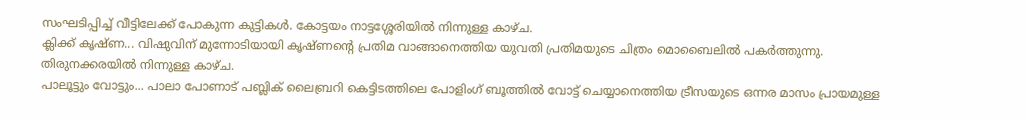സംഘടിപ്പിച്ച് വീട്ടിലേക്ക് പോകുന്ന കുട്ടികൾ. കോട്ടയം നാട്ടശ്ശേരിയിൽ നിന്നുള്ള കാഴ്ച.
ക്ലിക്ക് കൃഷ്ണ... വിഷുവിന് മുന്നോടിയായി കൃഷ്ണന്റെ പ്രതിമ വാങ്ങാനെത്തിയ യുവതി പ്രതിമയുടെ ചിത്രം മൊബൈലിൽ പകർത്തുന്നു. തിരുനക്കരയിൽ നിന്നുള്ള കാഴ്ച.
പാലൂട്ടും വോട്ടും... പാലാ പോണാട് പബ്ലിക് ലൈബ്രറി കെട്ടിടത്തിലെ പോളിംഗ് ബൂത്തിൽ വോട്ട് ചെയ്യാനെത്തിയ ട്രീസയുടെ ഒന്നര മാസം പ്രായമുള്ള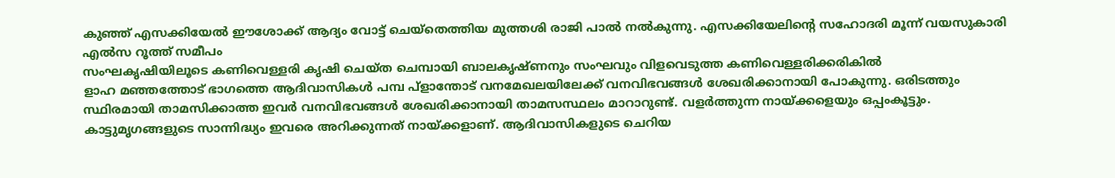കുഞ്ഞ് എസക്കിയേൽ ഈശോക്ക് ആദ്യം വോട്ട് ചെയ്തെത്തിയ മുത്തശി രാജി പാൽ നൽകുന്നു. എസക്കിയേലിൻ്റെ സഹോദരി മൂന്ന് വയസുകാരി എൽസ റൂത്ത് സമീപം
സംഘകൃഷിയിലൂടെ കണിവെള്ളരി കൃഷി ചെയ്ത ചെമ്പായി ബാലകൃഷ്ണനും സംഘവും വിളവെടുത്ത കണിവെള്ളരിക്കരികിൽ
ളാഹ മഞ്ഞത്തോട് ഭാഗത്തെ ആദിവാസികൾ പമ്പ പ്ളാന്തോട് വനമേഖലയിലേക്ക് വനവിഭവങ്ങൾ ശേഖരിക്കാനായി പോകുന്നു. ഒരിടത്തും സ്ഥിരമായി താമസിക്കാത്ത ഇവർ വനവിഭവങ്ങൾ ശേഖരിക്കാനായി താമസസ്ഥലം മാറാറുണ്ട്. വളർത്തുന്ന നായ്ക്കളെയും ഒപ്പംകൂട്ടും. കാട്ടുമൃഗങ്ങളുടെ സാന്നിദ്ധ്യം ഇവരെ അറിക്കുന്നത് നായ്ക്കളാണ്. ആദിവാസികളുടെ ചെറിയ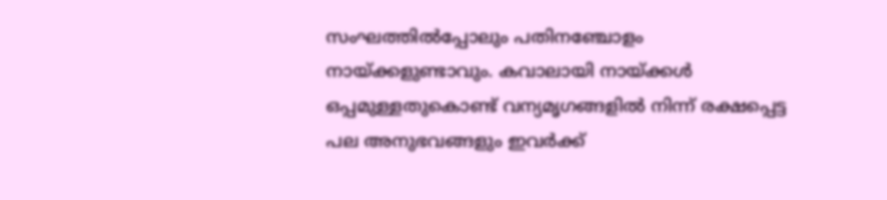സംഘത്തിൽപ്പോലും പതിനഞ്ചോളം നായ്ക്കളുണ്ടാവും. കവാലായി നായ്ക്കൾ ഒപ്പമുള്ളതുകൊണ്ട് വന്യമൃഗങ്ങളിൽ നിന്ന് രക്ഷപ്പെട്ട പല അനുഭവങ്ങളും ഇവർക്ക്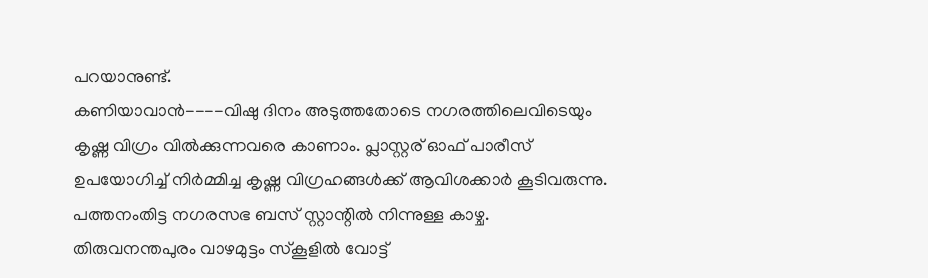പറയാനുണ്ട്.
കണിയാവാൻ----വിഷു ദിനം അടുത്തതോടെ നഗരത്തിലെവിടെയും കൃഷ്ണ വിഗ്രം വിൽക്കുന്നവരെ കാണാം. പ്ലാസ്റ്റര് ഓഫ് പാരീസ് ഉപയോഗിച്ച് നിർമ്മിച്ച കൃഷ്ണ വിഗ്രഹങ്ങൾക്ക് ആവിശക്കാർ കൂടിവരുന്നു. പത്തനംതിട്ട നഗരസഭ ബസ് സ്റ്റാന്റിൽ നിന്നുള്ള കാഴ്ച.
തിരുവനന്തപുരം വാഴമുട്ടം സ്കൂളിൽ വോട്ട്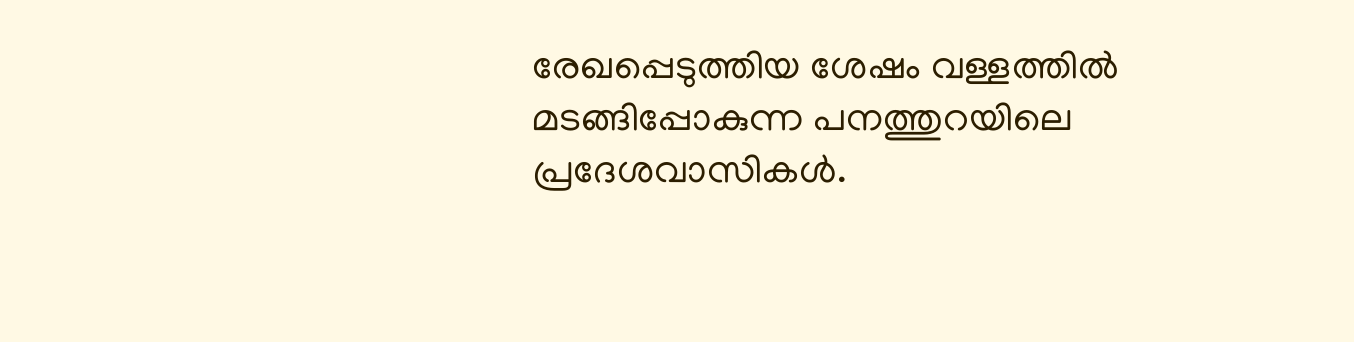രേഖപ്പെടുത്തിയ ശേഷം വള്ളത്തിൽ മടങ്ങിപ്പോകുന്ന പനത്തുറയിലെ പ്രദേശവാസികൾ.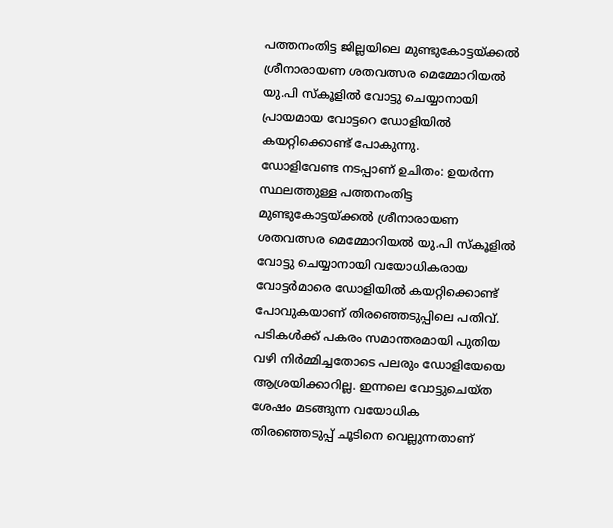പത്തനംതിട്ട ജില്ലയിലെ മുണ്ടുകോട്ടയ്ക്കൽ ശ്രീനാരായണ ശതവത്സര മെമ്മോറിയൽ യു.പി സ്കൂളിൽ വോട്ടു ചെയ്യാനായി പ്രായമായ വോട്ടറെ ഡോളിയിൽ കയറ്റിക്കൊണ്ട് പോകുന്നു.
ഡോളിവേണ്ട നടപ്പാണ് ഉചിതം: ഉയർന്ന സ്ഥലത്തുള്ള പത്തനംതിട്ട മുണ്ടുകോട്ടയ്ക്കൽ ശ്രീനാരായണ ശതവത്സര മെമ്മോറിയൽ യു.പി സ്കൂളിൽ വോട്ടു ചെയ്യാനായി വയോധികരായ വോട്ടർമാരെ ഡോളിയിൽ കയറ്റിക്കൊണ്ട് പോവുകയാണ് തിരഞ്ഞെടുപ്പിലെ പതിവ്. പടികൾക്ക് പകരം സമാന്തരമായി പുതിയ വഴി നിർമ്മിച്ചതോടെ പലരും ഡോളിയേയെ ആശ്രയിക്കാറില്ല. ഇന്നലെ വോട്ടുചെയ്ത ശേഷം മടങ്ങുന്ന വയോധിക
തിരഞ്ഞെടുപ്പ് ചൂടിനെ വെല്ലുന്നതാണ്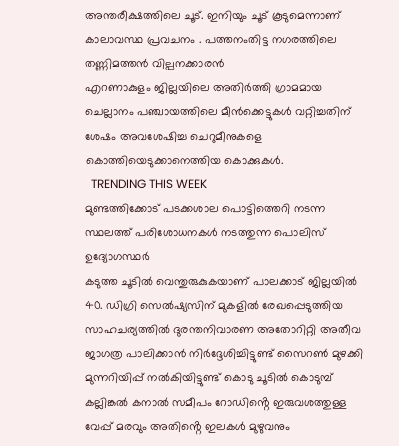അന്തരീക്ഷത്തിലെ ചൂട്. ഇനിയും ചൂട് കൂടുമെന്നാണ് കാലാവസ്ഥ പ്രവചനം . പത്തനംതിട്ട നഗരത്തിലെ തണ്ണിമത്തൻ വില്പനക്കാരൻ
എറണാകുളം ജില്ലയിലെ അതിർത്തി ഗ്രാമമായ ചെല്ലാനം പഞ്ചായത്തിലെ മീൻക്കെട്ടുകൾ വറ്റിച്ചതിന് ശേഷം അവശേഷിച്ച ചെറുമീനുകളെ കൊത്തിയെടുക്കാനെത്തിയ കൊക്കുകൾ.
  TRENDING THIS WEEK
മുണ്ടത്തിക്കോട് പടക്കശാല പൊട്ടിത്തെറി നടന്ന സ്ഥലത്ത് പരിശോധനകൾ നടത്തുന്ന പൊലിസ് ഉദ്യോഗസ്ഥർ
കടുത്ത ചൂടിൽ വെന്തുരുകുകയാണ് പാലക്കാട് ജില്ലയിൽ 40. ഡിഗ്രി സെൽഷ്യസിന് മുകളിൽ രേഖപ്പെടുത്തിയ സാഹചര്യത്തിൽ ദുരന്തനിവാരണ അതോറിറ്റി അതീവ ജാഗത്ര പാലിക്കാൻ നിർദ്ദേശിച്ചിട്ടുണ്ട് സൈറൺ മുഴക്കി മുന്നറിയിപ്പ് നൽകിയിട്ടുണ്ട് കൊടു ചൂടിൽ കൊടുമ്പ് കല്ലിങ്കൽ കനാൽ സമീപം റോഡിൻ്റെ ഇരുവശത്തുള്ള വേപ്പ് മരവും അതിൻ്റെ ഇലകൾ മുഴുവനും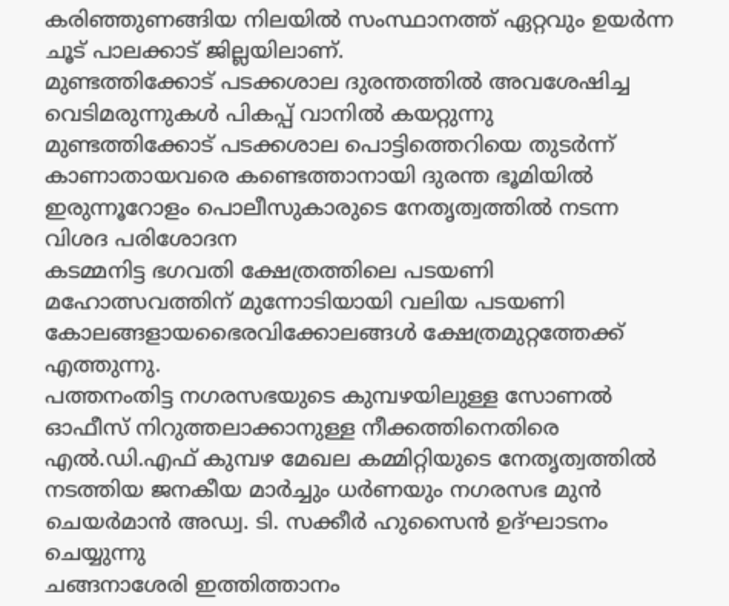കരിഞ്ഞുണങ്ങിയ നിലയിൽ സംസ്ഥാനത്ത് ഏറ്റവും ഉയർന്ന ചൂട് പാലക്കാട് ജില്ലയിലാണ്.
മുണ്ടത്തിക്കോട് പടക്കശാല ദുരന്തത്തിൽ അവശേഷിച്ച വെടിമരുന്നുകൾ പികപ്പ് വാനിൽ കയറ്റുന്നു
മുണ്ടത്തിക്കോട് പടക്കശാല പൊട്ടിത്തെറിയെ തുടർന്ന് കാണാതായവരെ കണ്ടെത്താനായി ദുരന്ത ഭൂമിയിൽ ഇരുന്നൂറോളം പൊലീസുകാരുടെ നേതൃത്വത്തിൽ നടന്ന വിശദ പരിശോദന
കടമ്മനിട്ട ഭഗവതി ക്ഷേത്രത്തിലെ പടയണി മഹോത്സവത്തിന് മുന്നോടിയായി വലിയ പടയണി കോലങ്ങളായഭൈരവിക്കോലങ്ങൾ ക്ഷേത്രമുറ്റത്തേക്ക് എത്തുന്നു.
പത്തനംതിട്ട നഗരസഭയുടെ കുമ്പഴയിലുള്ള സോണൽ ഓഫീസ് നിറുത്തലാക്കാനുള്ള നീക്കത്തിനെതിരെ എൽ.ഡി.എഫ് കുമ്പഴ മേഖല കമ്മിറ്റിയുടെ നേതൃത്വത്തിൽ നടത്തിയ ജനകീയ മാർച്ചും ധർണയും നഗരസഭ മുൻ ചെയർമാൻ അഡ്വ. ടി. സക്കീർ ഹുസൈൻ ഉദ്ഘാടനം ചെയ്യുന്നു
ചങ്ങനാശേരി ഇത്തിത്താനം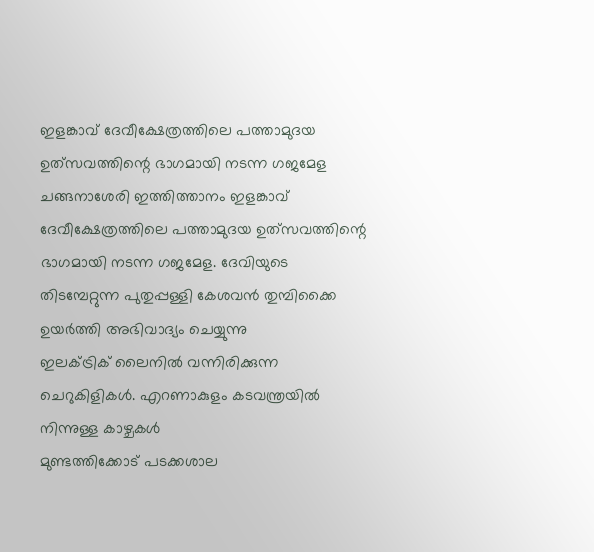ഇളങ്കാവ് ദേവീക്ഷേത്രത്തിലെ പത്താമുദയ ഉത്‌സവത്തിന്റെ ഭാഗമായി നടന്ന ഗജമേള
ചങ്ങനാശേരി ഇത്തിത്താനം ഇളങ്കാവ് ദേവീക്ഷേത്രത്തിലെ പത്താമുദയ ഉത്‌സവത്തിന്റെ ഭാഗമായി നടന്ന ഗജമേള. ദേവിയുടെ തിടമ്പേറ്റുന്ന പുതുപ്പള്ളി കേശവൻ തുമ്പിക്കൈ ഉയർത്തി അഭിവാദ്യം ചെയ്യുന്നു
ഇലക്ട്രിക് ലൈനിൽ വന്നിരിക്കുന്ന ചെറുകിളികൾ. എറണാകുളം കടവന്ത്രയിൽ നിന്നുള്ള കാഴ്ചകൾ
മുണ്ടത്തിക്കോട് പടക്കശാല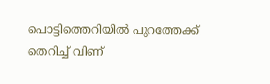പൊട്ടിത്തെറിയിൽ പുറത്തേക്ക് തെറിച്ച് വിണ്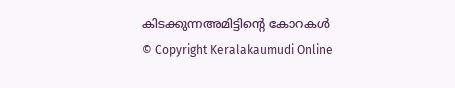കിടക്കുന്നഅമിട്ടിൻ്റെ കോറകൾ
© Copyright Keralakaumudi Online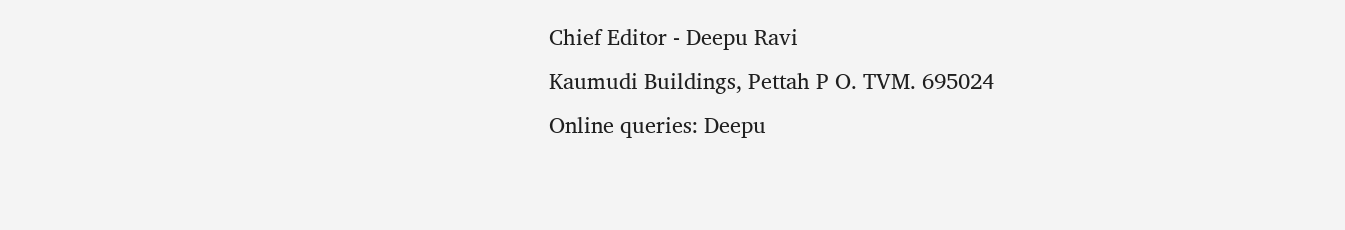Chief Editor - Deepu Ravi
Kaumudi Buildings, Pettah P O. TVM. 695024
Online queries: Deepu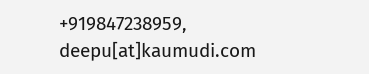+919847238959, deepu[at]kaumudi.com